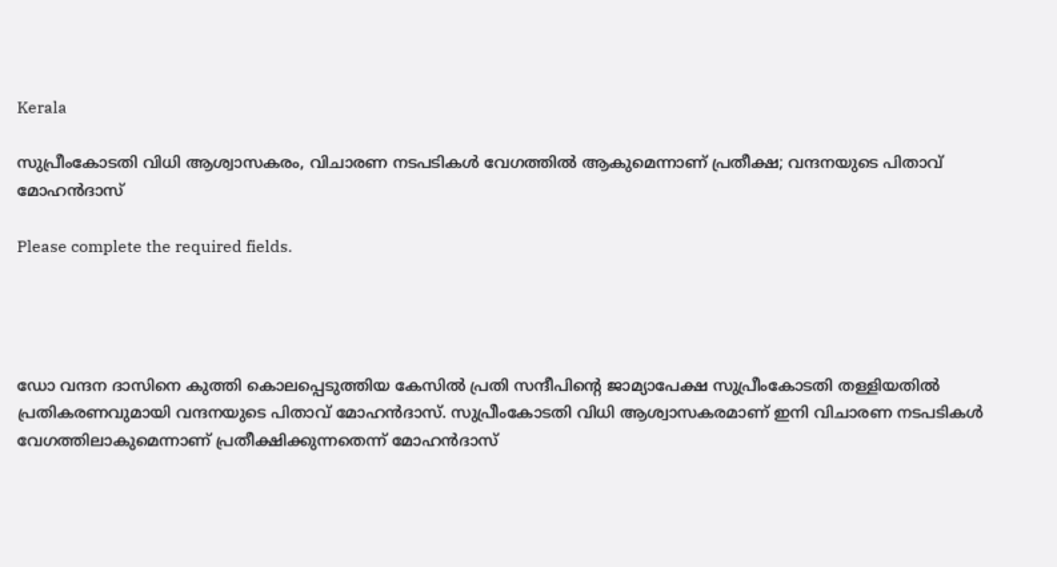Kerala

സുപ്രീംകോടതി വിധി ആശ്വാസകരം, വിചാരണ നടപടികൾ വേഗത്തിൽ ആകുമെന്നാണ് പ്രതീക്ഷ; വന്ദനയുടെ പിതാവ് മോഹൻദാസ്

Please complete the required fields.




ഡോ വന്ദന ദാസിനെ കുത്തി കൊലപ്പെടുത്തിയ കേസിൽ പ്രതി സന്ദീപിന്റെ ജാമ്യാപേക്ഷ സുപ്രീംകോടതി തള്ളിയതിൽ പ്രതികരണവുമായി വന്ദനയുടെ പിതാവ് മോഹൻദാസ്. സുപ്രീംകോടതി വിധി ആശ്വാസകരമാണ് ഇനി വിചാരണ നടപടികൾ വേഗത്തിലാകുമെന്നാണ് പ്രതീക്ഷിക്കുന്നതെന്ന് മോഹൻദാസ്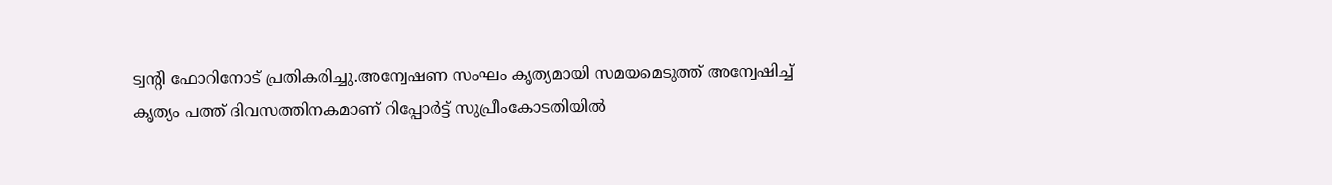ട്വന്റി ഫോറിനോട് പ്രതികരിച്ചു.അന്വേഷണ സംഘം കൃത്യമായി സമയമെടുത്ത് അന്വേഷിച്ച് കൃത്യം പത്ത് ദിവസത്തിനകമാണ് റിപ്പോർട്ട് സുപ്രീംകോടതിയിൽ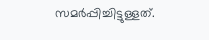സമർപ്പിച്ചിട്ടുള്ളത്.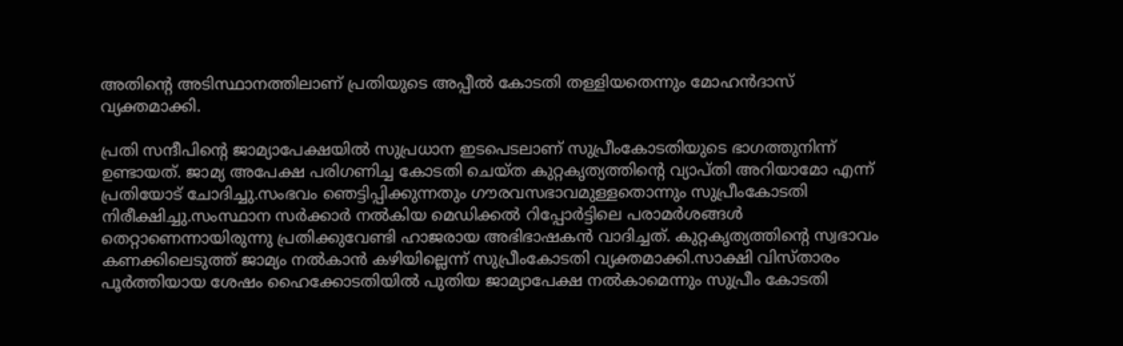അതിന്റെ അടിസ്ഥാനത്തിലാണ് പ്രതിയുടെ അപ്പീൽ കോടതി തള്ളിയതെന്നും മോഹൻദാസ് വ്യക്തമാക്കി.

പ്രതി സന്ദീപിന്റെ ജാമ്യാപേക്ഷയിൽ സുപ്രധാന ഇടപെടലാണ് സുപ്രീംകോടതിയുടെ ഭാഗത്തുനിന്ന് ഉണ്ടായത്. ജാമ്യ അപേക്ഷ പരിഗണിച്ച കോടതി ചെയ്ത കുറ്റകൃത്യത്തിന്റെ വ്യാപ്തി അറിയാമോ എന്ന് പ്രതിയോട് ചോദിച്ചു.സംഭവം ഞെട്ടിപ്പിക്കുന്നതും ഗൗരവസഭാവമുള്ളതൊന്നും സുപ്രീംകോടതി നിരീക്ഷിച്ചു.സംസ്ഥാന സർക്കാർ നൽകിയ മെഡിക്കൽ റിപ്പോർട്ടിലെ പരാമർശങ്ങൾ തെറ്റാണെന്നായിരുന്നു പ്രതിക്കുവേണ്ടി ഹാജരായ അഭിഭാഷകൻ വാദിച്ചത്. കുറ്റകൃത്യത്തിന്റെ സ്വഭാവം കണക്കിലെടുത്ത് ജാമ്യം നൽകാൻ കഴിയില്ലെന്ന് സുപ്രീംകോടതി വ്യക്തമാക്കി.സാക്ഷി വിസ്താരം പൂര്‍ത്തിയായ ശേഷം ഹൈക്കോടതിയില്‍ പുതിയ ജാമ്യാപേക്ഷ നല്‍കാമെന്നും സുപ്രീം കോടതി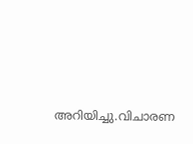അറിയിച്ചു.വിചാരണ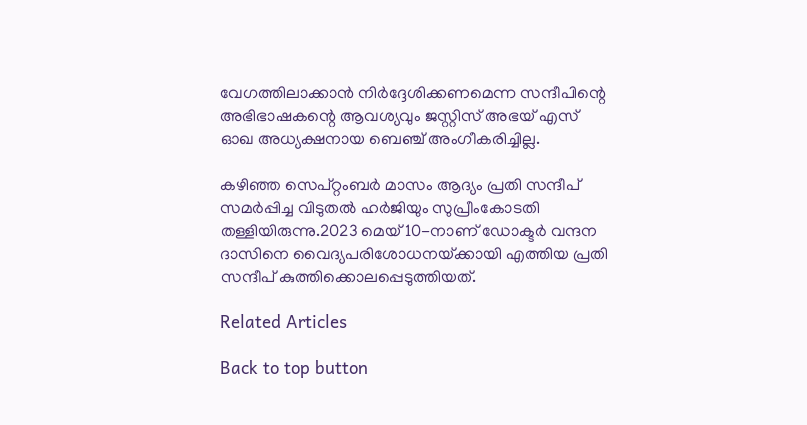വേഗത്തിലാക്കാന്‍ നിര്‍ദ്ദേശിക്കണമെന്ന സന്ദീപിന്റെ അഭിഭാഷകന്റെ ആവശ്യവും ജസ്റ്റിസ് അഭയ് എസ് ഓഖ അധ്യക്ഷനായ ബെഞ്ച് അംഗീകരിച്ചില്ല.

കഴിഞ്ഞ സെപ്റ്റംബർ മാസം ആദ്യം പ്രതി സന്ദീപ് സമർപ്പിച്ച വിടുതൽ ഹർജിയും സുപ്രീംകോടതി തള്ളിയിരുന്നു.2023 മെയ് 10-നാണ് ഡോക്ടർ വന്ദന ദാസിനെ വൈദ്യപരിശോധനയ്‌ക്കായി എത്തിയ പ്രതി സന്ദീപ് കുത്തിക്കൊലപ്പെടുത്തിയത്.

Related Articles

Back to top button